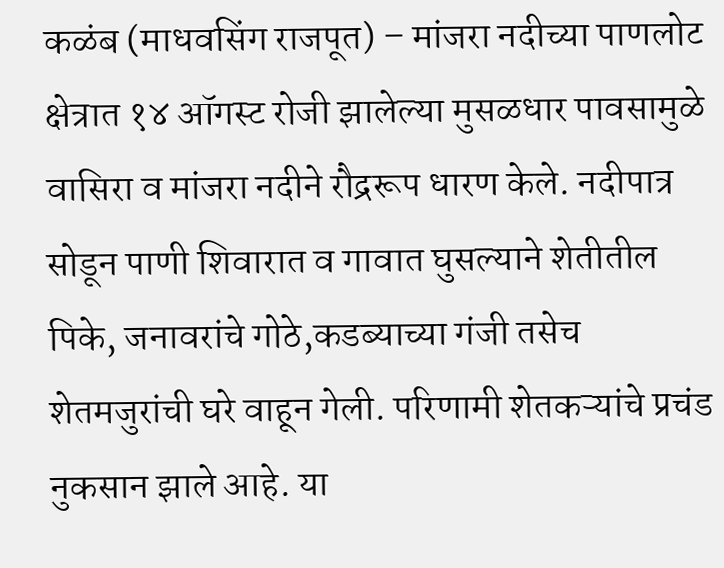कळंब (माधवसिंग राजपूत) – मांजरा नदीच्या पाणलोट क्षेत्रात १४ ऑगस्ट रोजी झालेल्या मुसळधार पावसामुळे वासिरा व मांजरा नदीने रौद्ररूप धारण केले. नदीपात्र सोडून पाणी शिवारात व गावात घुसल्याने शेतीतील पिके, जनावरांचे गोठे,कडब्याच्या गंजी तसेच शेतमजुरांची घरे वाहून गेली. परिणामी शेतकऱ्यांचे प्रचंड नुकसान झाले आहे. या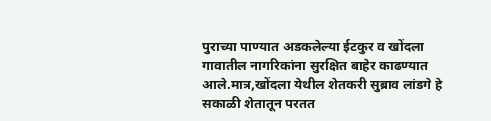पुराच्या पाण्यात अडकलेल्या ईटकुर व खोंदला गावातील नागरिकांना सुरक्षित बाहेर काढण्यात आले.मात्र,खोंदला येथील शेतकरी सुब्राव लांडगे हे सकाळी शेतातून परतत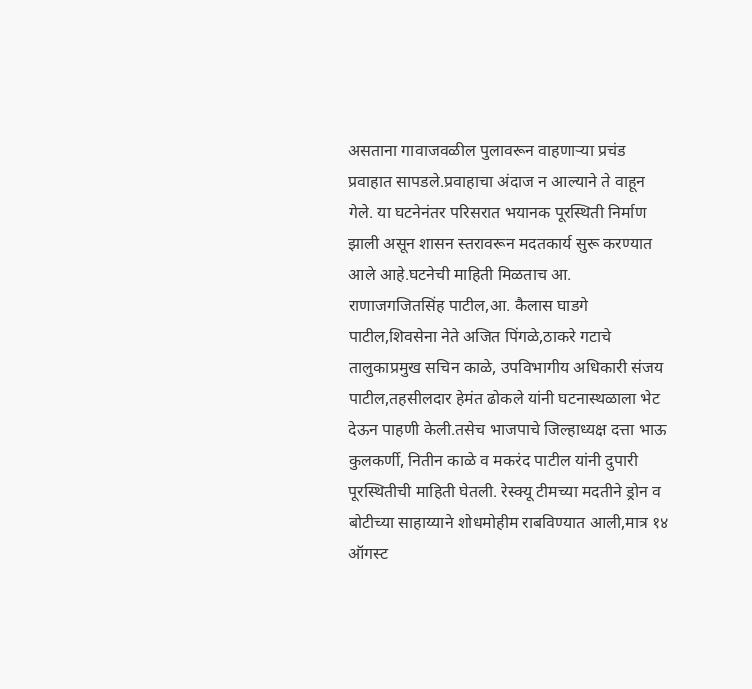असताना गावाजवळील पुलावरून वाहणाऱ्या प्रचंड प्रवाहात सापडले.प्रवाहाचा अंदाज न आल्याने ते वाहून गेले. या घटनेनंतर परिसरात भयानक पूरस्थिती निर्माण झाली असून शासन स्तरावरून मदतकार्य सुरू करण्यात आले आहे.घटनेची माहिती मिळताच आ. राणाजगजितसिंह पाटील,आ. कैलास घाडगे पाटील,शिवसेना नेते अजित पिंगळे,ठाकरे गटाचे तालुकाप्रमुख सचिन काळे, उपविभागीय अधिकारी संजय पाटील,तहसीलदार हेमंत ढोकले यांनी घटनास्थळाला भेट देऊन पाहणी केली.तसेच भाजपाचे जिल्हाध्यक्ष दत्ता भाऊ कुलकर्णी, नितीन काळे व मकरंद पाटील यांनी दुपारी पूरस्थितीची माहिती घेतली. रेस्क्यू टीमच्या मदतीने ड्रोन व बोटीच्या साहाय्याने शोधमोहीम राबविण्यात आली,मात्र १४ ऑगस्ट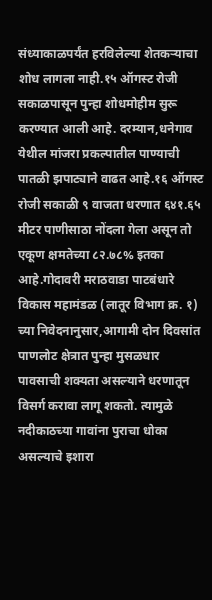संध्याकाळपर्यंत हरविलेल्या शेतकऱ्याचा शोध लागला नाही.१५ ऑगस्ट रोजी सकाळपासून पुन्हा शोधमोहीम सुरू करण्यात आली आहे. दरम्यान,धनेगाव येथील मांजरा प्रकल्पातील पाण्याची पातळी झपाट्याने वाढत आहे.१६ ऑगस्ट रोजी सकाळी ९ वाजता धरणात ६४१.६५ मीटर पाणीसाठा नोंदला गेला असून तो एकूण क्षमतेच्या ८२.७८% इतका आहे.गोदावरी मराठवाडा पाटबंधारे विकास महामंडळ (लातूर विभाग क्र. १) च्या निवेदनानुसार,आगामी दोन दिवसांत पाणलोट क्षेत्रात पुन्हा मुसळधार पावसाची शक्यता असल्याने धरणातून विसर्ग करावा लागू शकतो. त्यामुळे नदीकाठच्या गावांना पुराचा धोका असल्याचे इशारा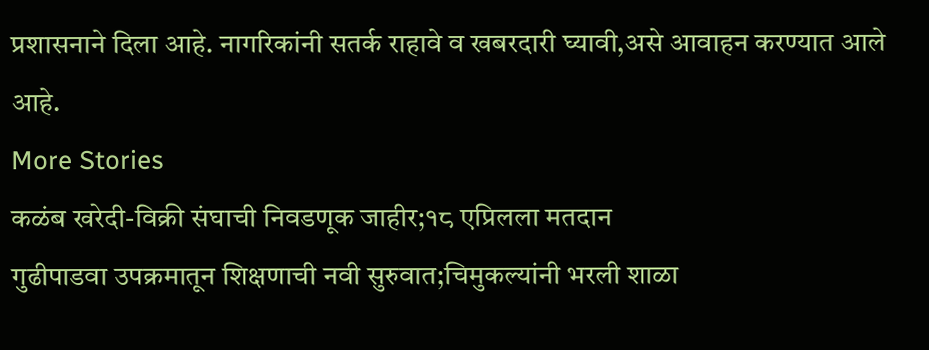प्रशासनाने दिला आहे. नागरिकांनी सतर्क राहावे व खबरदारी घ्यावी,असे आवाहन करण्यात आले आहे.
More Stories
कळंब खरेदी-विक्री संघाची निवडणूक जाहीर;१८ एप्रिलला मतदान
गुढीपाडवा उपक्रमातून शिक्षणाची नवी सुरुवात;चिमुकल्यांनी भरली शाळा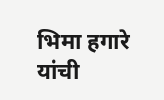भिमा हगारे यांची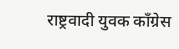राष्ट्रवादी युवक काँग्रेस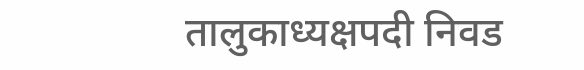तालुकाध्यक्षपदी निवड